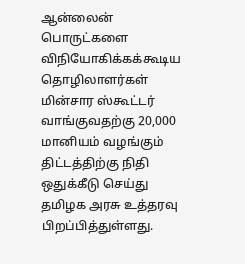ஆன்லைன் பொருட்களை விநியோகிக்கக்கூடிய தொழிலாளர்கள் மின்சார ஸ்கூட்டர் வாங்குவதற்கு 20,000 மானியம் வழங்கும் திட்டத்திற்கு நிதி ஒதுக்கீடு செய்து தமிழக அரசு உத்தரவு பிறப்பித்துள்ளது.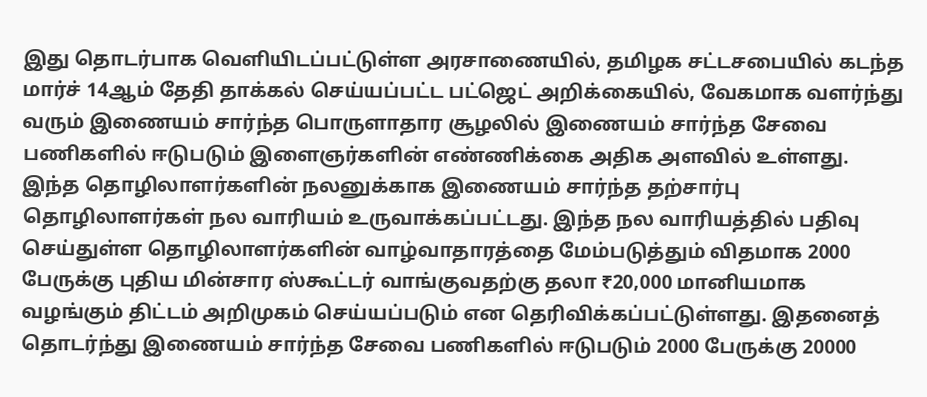இது தொடர்பாக வெளியிடப்பட்டுள்ள அரசாணையில், தமிழக சட்டசபையில் கடந்த மார்ச் 14ஆம் தேதி தாக்கல் செய்யப்பட்ட பட்ஜெட் அறிக்கையில், வேகமாக வளர்ந்து வரும் இணையம் சார்ந்த பொருளாதார சூழலில் இணையம் சார்ந்த சேவை பணிகளில் ஈடுபடும் இளைஞர்களின் எண்ணிக்கை அதிக அளவில் உள்ளது.
இந்த தொழிலாளர்களின் நலனுக்காக இணையம் சார்ந்த தற்சார்பு தொழிலாளர்கள் நல வாரியம் உருவாக்கப்பட்டது. இந்த நல வாரியத்தில் பதிவு செய்துள்ள தொழிலாளர்களின் வாழ்வாதாரத்தை மேம்படுத்தும் விதமாக 2000 பேருக்கு புதிய மின்சார ஸ்கூட்டர் வாங்குவதற்கு தலா ₹20,000 மானியமாக வழங்கும் திட்டம் அறிமுகம் செய்யப்படும் என தெரிவிக்கப்பட்டுள்ளது. இதனைத் தொடர்ந்து இணையம் சார்ந்த சேவை பணிகளில் ஈடுபடும் 2000 பேருக்கு 20000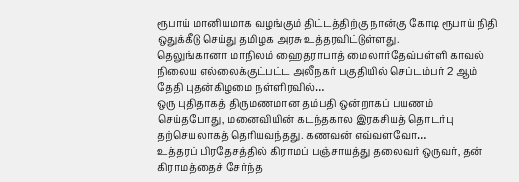ரூபாய் மானியமாக வழங்கும் திட்டத்திற்கு நான்கு கோடி ரூபாய் நிதி ஒதுக்கீடு செய்து தமிழக அரசு உத்தரவிட்டுள்ளது.
தெலுங்கானா மாநிலம் ஹைதராபாத் மைலார்தேவ்பள்ளி காவல் நிலைய எல்லைக்குட்பட்ட அலீநகர் பகுதியில் செப்டம்பர் 2 ஆம் தேதி புதன்கிழமை நள்ளிரவில்…
ஒரு புதிதாகத் திருமணமான தம்பதி ஒன்றாகப் பயணம் செய்தபோது, மனைவியின் கடந்தகால இரகசியத் தொடர்பு தற்செயலாகத் தெரியவந்தது. கணவன் எவ்வளவோ…
உத்தரப் பிரதேசத்தில் கிராமப் பஞ்சாயத்து தலைவர் ஒருவர், தன் கிராமத்தைச் சேர்ந்த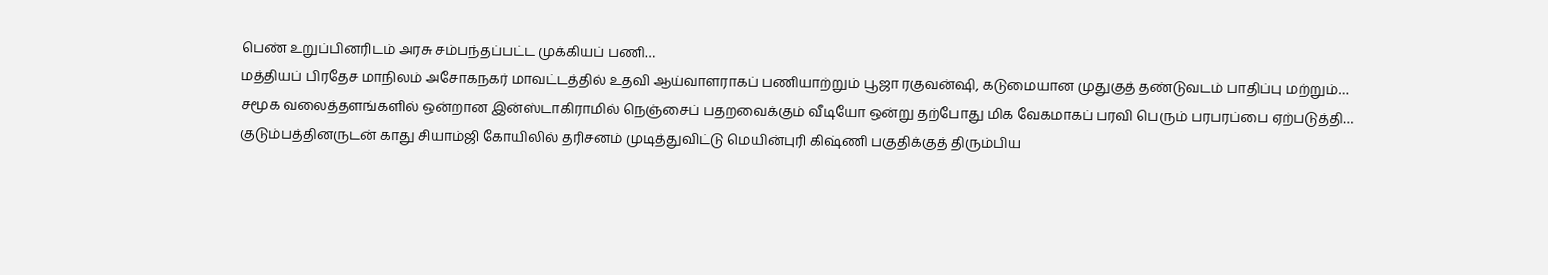பெண் உறுப்பினரிடம் அரசு சம்பந்தப்பட்ட முக்கியப் பணி…
மத்தியப் பிரதேச மாநிலம் அசோகநகர் மாவட்டத்தில் உதவி ஆய்வாளராகப் பணியாற்றும் பூஜா ரகுவன்ஷி, கடுமையான முதுகுத் தண்டுவடம் பாதிப்பு மற்றும்…
சமூக வலைத்தளங்களில் ஒன்றான இன்ஸ்டாகிராமில் நெஞ்சைப் பதறவைக்கும் வீடியோ ஒன்று தற்போது மிக வேகமாகப் பரவி பெரும் பரபரப்பை ஏற்படுத்தி…
குடும்பத்தினருடன் காது சியாம்ஜி கோயிலில் தரிசனம் முடித்துவிட்டு மெயின்புரி கிஷ்ணி பகுதிக்குத் திரும்பிய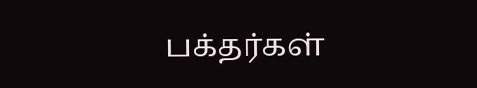பக்தர்கள்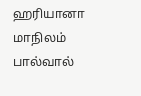ஹரியானா மாநிலம் பால்வால்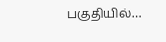பகுதியில்…